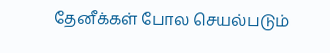தேனீக்கள் போல செயல்படும்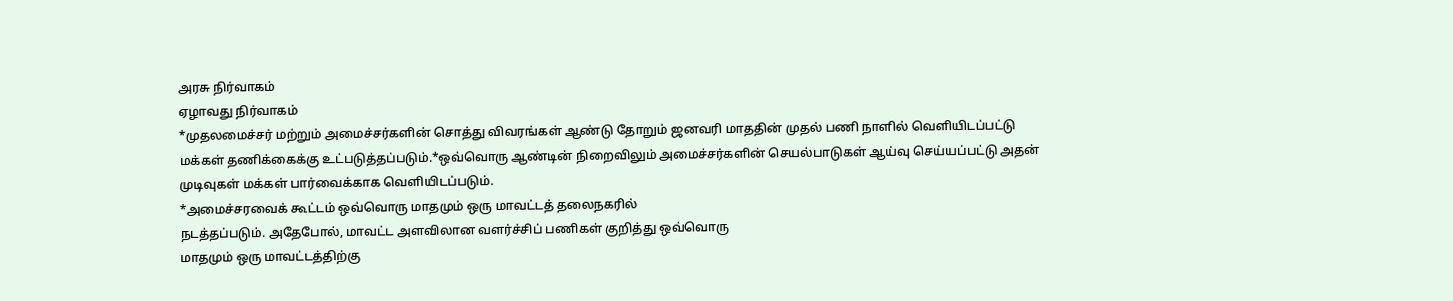அரசு நிர்வாகம்
ஏழாவது நிர்வாகம்
*முதலமைச்சர் மற்றும் அமைச்சர்களின் சொத்து விவரங்கள் ஆண்டு தோறும் ஜனவரி மாததின் முதல் பணி நாளில் வெளியிடப்பட்டு மக்கள் தணிக்கைக்கு உட்படுத்தப்படும்.*ஒவ்வொரு ஆண்டின் நிறைவிலும் அமைச்சர்களின் செயல்பாடுகள் ஆய்வு செய்யப்பட்டு அதன் முடிவுகள் மக்கள் பார்வைக்காக வெளியிடப்படும்.
*அமைச்சரவைக் கூட்டம் ஒவ்வொரு மாதமும் ஒரு மாவட்டத் தலைநகரில்
நடத்தப்படும். அதேபோல், மாவட்ட அளவிலான வளர்ச்சிப் பணிகள் குறித்து ஒவ்வொரு
மாதமும் ஒரு மாவட்டத்திற்கு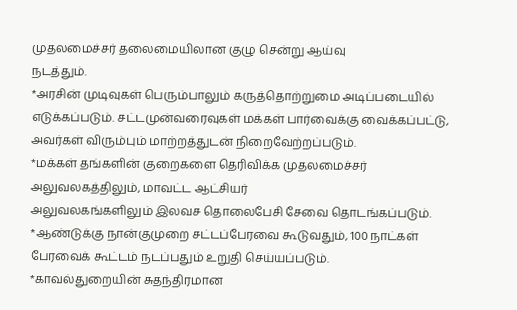முதலமைச்சர் தலைமையிலான குழு சென்று ஆய்வு
நடத்தும்.
*அரசின் முடிவுகள் பெரும்பாலும் கருத்தொற்றுமை அடிப்படையில் எடுக்கப்படும். சட்டமுன்வரைவுகள் மக்கள் பார்வைக்கு வைக்கப்பட்டு, அவர்கள் விரும்பும் மாற்றத்துடன் நிறைவேற்றப்படும்.
*மக்கள் தங்களின் குறைகளை தெரிவிக்க முதலமைச்சர் அலுவலகத்திலும், மாவட்ட ஆட்சியர்
அலுவலகங்களிலும் இலவச தொலைபேசி சேவை தொடங்கப்படும்.
*ஆண்டுக்கு நான்குமுறை சட்டப்பேரவை கூடுவதும், 100 நாட்கள் பேரவைக் கூட்டம் நடப்பதும் உறுதி செய்யப்படும்.
*காவல்துறையின் சுதந்திரமான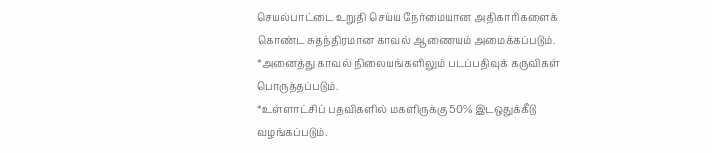செயல்பாட்டை உறுதி செய்ய நேர்மையான அதிகாரிகளைக்
கொண்ட சுதந்திரமான காவல் ஆணையம் அமைக்கப்படும்.
*அனைத்து காவல் நிலையங்களிலும் படப்பதிவுக் கருவிகள் பொருத்தப்படும்.
*உள்ளாட்சிப் பதவிகளில் மகளிருக்கு 50% இடஒதுக்கீடு வழங்கப்படும்.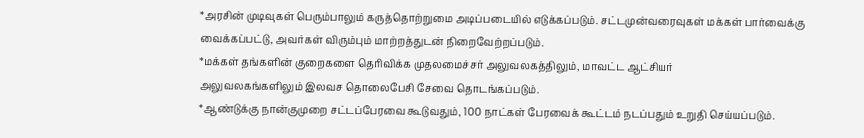*அரசின் முடிவுகள் பெரும்பாலும் கருத்தொற்றுமை அடிப்படையில் எடுக்கப்படும். சட்டமுன்வரைவுகள் மக்கள் பார்வைக்கு வைக்கப்பட்டு, அவர்கள் விரும்பும் மாற்றத்துடன் நிறைவேற்றப்படும்.
*மக்கள் தங்களின் குறைகளை தெரிவிக்க முதலமைச்சர் அலுவலகத்திலும், மாவட்ட ஆட்சியர்
அலுவலகங்களிலும் இலவச தொலைபேசி சேவை தொடங்கப்படும்.
*ஆண்டுக்கு நான்குமுறை சட்டப்பேரவை கூடுவதும், 100 நாட்கள் பேரவைக் கூட்டம் நடப்பதும் உறுதி செய்யப்படும்.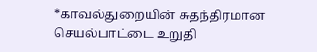*காவல்துறையின் சுதந்திரமான செயல்பாட்டை உறுதி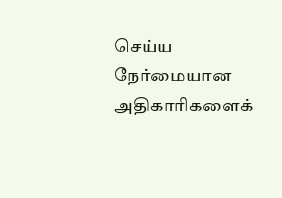செய்ய நேர்மையான அதிகாரிகளைக்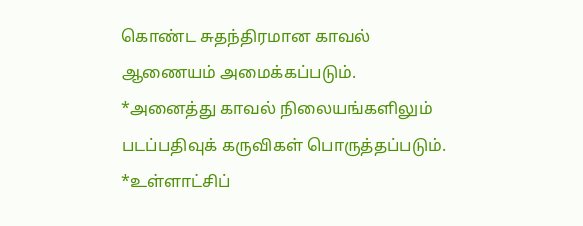கொண்ட சுதந்திரமான காவல் ஆணையம் அமைக்கப்படும்.
*அனைத்து காவல் நிலையங்களிலும் படப்பதிவுக் கருவிகள் பொருத்தப்படும்.
*உள்ளாட்சிப்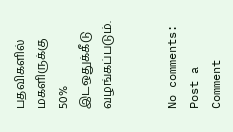பதவிகளில் மகளிருக்கு 50% இடஒதுக்கீடு வழங்கப்படும்.


No comments:
Post a Comment